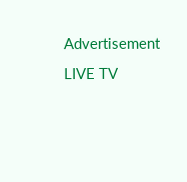Advertisement
LIVE TV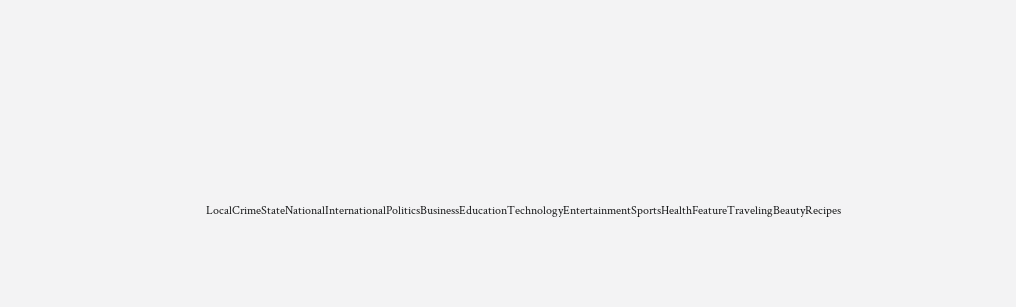LocalCrimeStateNationalInternationalPoliticsBusinessEducationTechnologyEntertainmentSportsHealthFeatureTravelingBeautyRecipes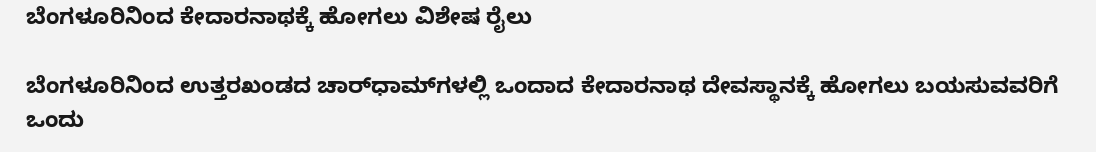ಬೆಂಗಳೂರಿನಿಂದ ಕೇದಾರನಾಥಕ್ಕೆ ಹೋಗಲು ವಿಶೇಷ ರೈಲು

ಬೆಂಗಳೂರಿನಿಂದ ಉತ್ತರಖಂಡದ ಚಾರ್‌ಧಾಮ್‌ಗಳಲ್ಲಿ ಒಂದಾದ ಕೇದಾರನಾಥ ದೇವಸ್ಥಾನಕ್ಕೆ ಹೋಗಲು ಬಯಸುವವರಿಗೆ ಒಂದು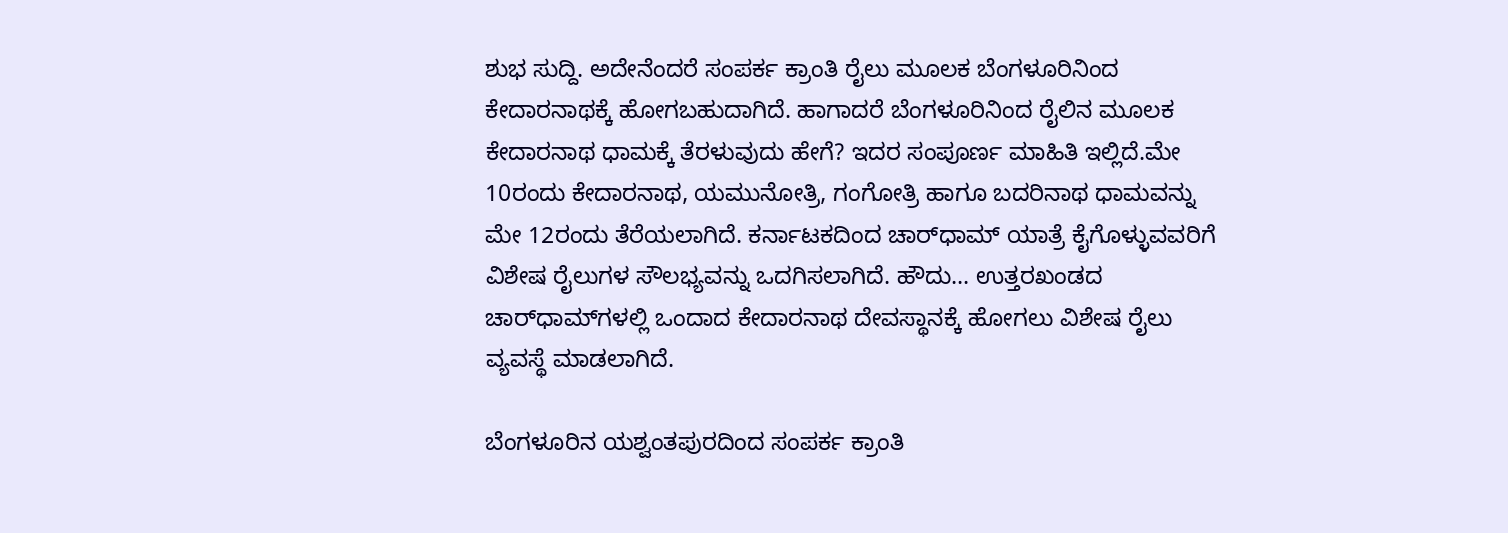ಶುಭ ಸುದ್ದಿ. ಅದೇನೆಂದರೆ ಸಂಪರ್ಕ ಕ್ರಾಂತಿ ರೈಲು ಮೂಲಕ ಬೆಂಗಳೂರಿನಿಂದ ಕೇದಾರನಾಥಕ್ಕೆ ಹೋಗಬಹುದಾಗಿದೆ. ಹಾಗಾದರೆ ಬೆಂಗಳೂರಿನಿಂದ ರೈಲಿನ ಮೂಲಕ ಕೇದಾರನಾಥ ಧಾಮಕ್ಕೆ ತೆರಳುವುದು ಹೇಗೆ? ಇದರ ಸಂಪೂರ್ಣ ಮಾಹಿತಿ ಇಲ್ಲಿದೆ.ಮೇ 10ರಂದು ಕೇದಾರನಾಥ, ಯಮುನೋತ್ರಿ, ಗಂಗೋತ್ರಿ ಹಾಗೂ ಬದರಿನಾಥ ಧಾಮವನ್ನು ಮೇ 12ರಂದು ತೆರೆಯಲಾಗಿದೆ. ಕರ್ನಾಟಕದಿಂದ ಚಾರ್‌ಧಾಮ್ ಯಾತ್ರೆ ಕೈಗೊಳ್ಳುವವರಿಗೆ ವಿಶೇಷ ರೈಲುಗಳ ಸೌಲಭ್ಯವನ್ನು ಒದಗಿಸಲಾಗಿದೆ. ಹೌದು... ಉತ್ತರಖಂಡದ ಚಾರ್‌ಧಾಮ್‌ಗಳಲ್ಲಿ ಒಂದಾದ ಕೇದಾರನಾಥ ದೇವಸ್ಥಾನಕ್ಕೆ ಹೋಗಲು ವಿಶೇಷ ರೈಲು ವ್ಯವಸ್ಥೆ ಮಾಡಲಾಗಿದೆ.

ಬೆಂಗಳೂರಿನ ಯಶ್ವಂತಪುರದಿಂದ ಸಂಪರ್ಕ ಕ್ರಾಂತಿ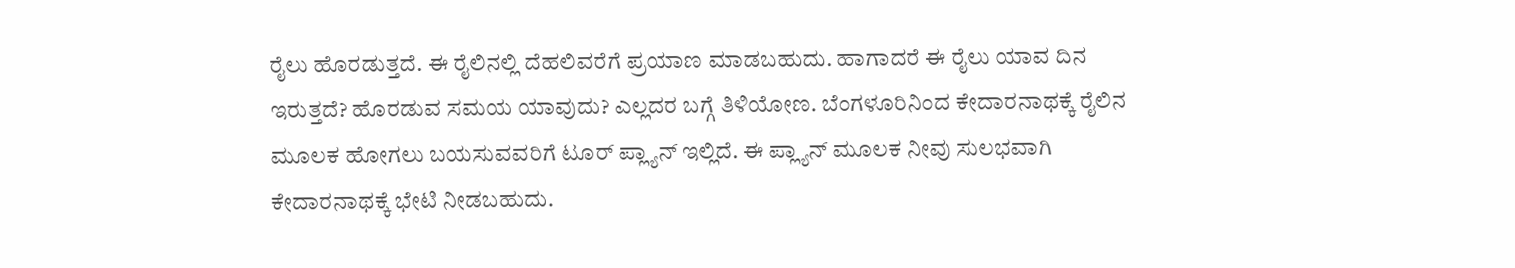ರೈಲು ಹೊರಡುತ್ತದೆ. ಈ ರೈಲಿನಲ್ಲಿ ದೆಹಲಿವರೆಗೆ ಪ್ರಯಾಣ ಮಾಡಬಹುದು. ಹಾಗಾದರೆ ಈ ರೈಲು ಯಾವ ದಿನ ಇರುತ್ತದೆ? ಹೊರಡುವ ಸಮಯ ಯಾವುದು? ಎಲ್ಲದರ ಬಗ್ಗೆ ತಿಳಿಯೋಣ. ಬೆಂಗಳೂರಿನಿಂದ ಕೇದಾರನಾಥಕ್ಕೆ ರೈಲಿನ ಮೂಲಕ ಹೋಗಲು ಬಯಸುವವರಿಗೆ ಟೂರ್ ಪ್ಲ್ಯಾನ್ ಇಲ್ಲಿದೆ. ಈ ಪ್ಲ್ಯಾನ್ ಮೂಲಕ ನೀವು ಸುಲಭವಾಗಿ ಕೇದಾರನಾಥಕ್ಕೆ ಭೇಟಿ ನೀಡಬಹುದು.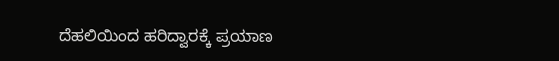ದೆಹಲಿಯಿಂದ ಹರಿದ್ವಾರಕ್ಕೆ ಪ್ರಯಾಣ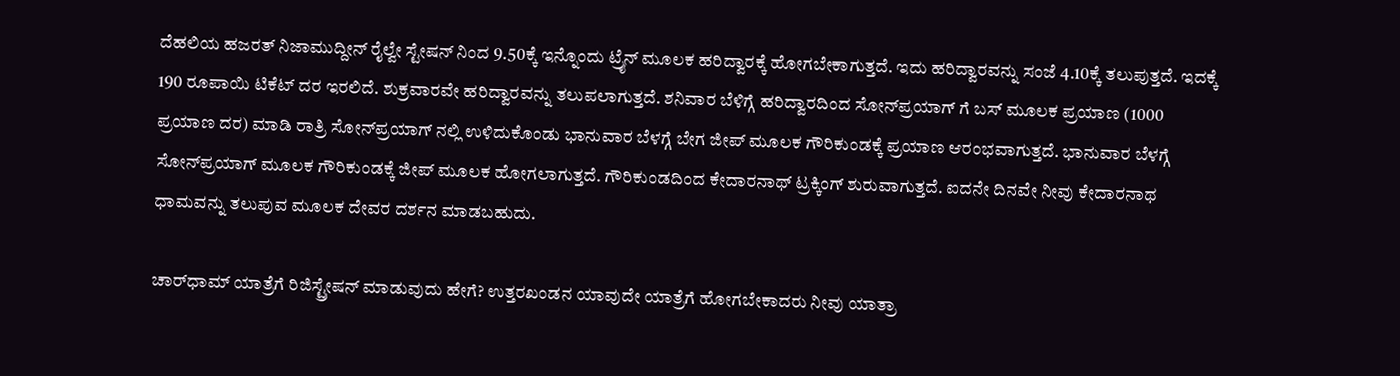ದೆಹಲಿಯ ಹಜರತ್ ನಿಜಾಮುದ್ದೀನ್ ರೈಲ್ವೇ ಸ್ಟೇಷನ್ ನಿಂದ 9.50ಕ್ಕೆ ಇನ್ನೊಂದು ಟ್ರೈನ್ ಮೂಲಕ ಹರಿದ್ವಾರಕ್ಕೆ ಹೋಗಬೇಕಾಗುತ್ತದೆ. ಇದು ಹರಿದ್ವಾರವನ್ನು ಸಂಜೆ 4.10ಕ್ಕೆ ತಲುಪುತ್ತದೆ. ಇದಕ್ಕೆ 190 ರೂಪಾಯಿ ಟಿಕೆಟ್ ದರ ಇರಲಿದೆ. ಶುಕ್ರವಾರವೇ ಹರಿದ್ವಾರವನ್ನು ತಲುಪಲಾಗುತ್ತದೆ. ಶನಿವಾರ ಬೆಳಿಗ್ಗೆ ಹರಿದ್ವಾರದಿಂದ ಸೋನ್‌ಪ್ರಯಾಗ್‌ ಗೆ ಬಸ್ ಮೂಲಕ ಪ್ರಯಾಣ (1000 ಪ್ರಯಾಣ ದರ) ಮಾಡಿ ರಾತ್ರಿ ಸೋನ್‌ಪ್ರಯಾಗ್‌ ನಲ್ಲಿ ಉಳಿದುಕೊಂಡು ಭಾನುವಾರ ಬೆಳಗ್ಗೆ ಬೇಗ ಜೀಪ್ ಮೂಲಕ ಗೌರಿಕುಂಡಕ್ಕೆ ಪ್ರಯಾಣ ಆರಂಭವಾಗುತ್ತದೆ. ಭಾನುವಾರ ಬೆಳಗ್ಗೆ ಸೋನ್‌ಪ್ರಯಾಗ್ ಮೂಲಕ ಗೌರಿಕುಂಡಕ್ಕೆ ಜೀಪ್ ಮೂಲಕ ಹೋಗಲಾಗುತ್ತದೆ. ಗೌರಿಕುಂಡದಿಂದ ಕೇದಾರನಾಥ್ ಟ್ರಕ್ಕಿಂಗ್ ಶುರುವಾಗುತ್ತದೆ. ಐದನೇ ದಿನವೇ ನೀವು ಕೇದಾರನಾಥ ಧಾಮವನ್ನು ತಲುಪುವ ಮೂಲಕ ದೇವರ ದರ್ಶನ ಮಾಡಬಹುದು.

ಚಾರ್‌ಧಾಮ್ ಯಾತ್ರೆಗೆ ರಿಜಿಸ್ಟ್ರೇಷನ್ ಮಾಡುವುದು ಹೇಗೆ? ಉತ್ತರಖಂಡನ ಯಾವುದೇ ಯಾತ್ರೆಗೆ ಹೋಗಬೇಕಾದರು ನೀವು ಯಾತ್ರಾ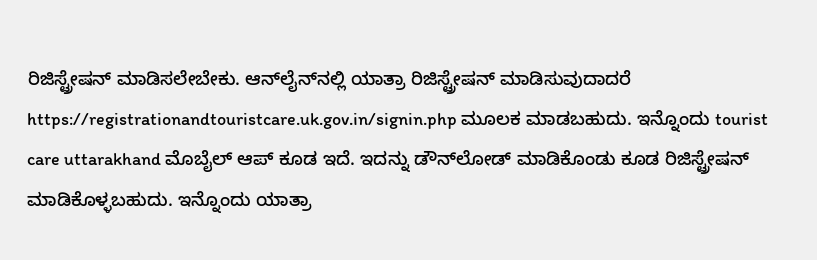ರಿಜಿಸ್ಟ್ರೇಷನ್ ಮಾಡಿಸಲೇಬೇಕು. ಆನ್‌ಲೈನ್‌ನಲ್ಲಿ ಯಾತ್ರಾ ರಿಜಿಸ್ಟ್ರೇಷನ್ ಮಾಡಿಸುವುದಾದರೆ https://registrationandtouristcare.uk.gov.in/signin.php ಮೂಲಕ ಮಾಡಬಹುದು. ಇನ್ನೊಂದು tourist care uttarakhand ಮೊಬೈಲ್ ಆಪ್ ಕೂಡ ಇದೆ. ಇದನ್ನು ಡೌನ್‌ಲೋಡ್ ಮಾಡಿಕೊಂಡು ಕೂಡ ರಿಜಿಸ್ಟ್ರೇಷನ್ ಮಾಡಿಕೊಳ್ಳಬಹುದು. ಇನ್ನೊಂದು ಯಾತ್ರಾ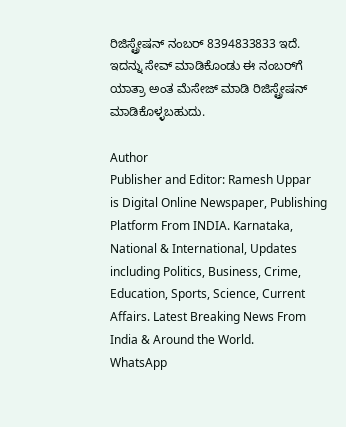ರಿಜಿಸ್ಟ್ರೇಷನ್ ನಂಬರ್ 8394833833 ಇದೆ. ಇದನ್ನು ಸೇವ್ ಮಾಡಿಕೊಂಡು ಈ ನಂಬರ್‌ಗೆ ಯಾತ್ರಾ ಅಂತ ಮೆಸೇಜ್ ಮಾಡಿ ರಿಜಿಸ್ಟ್ರೇಷನ್ ಮಾಡಿಕೊಳ್ಳಬಹುದು.

Author
Publisher and Editor: Ramesh Uppar
is Digital Online Newspaper, Publishing Platform From INDIA. Karnataka, National & International, Updates including Politics, Business, Crime, Education, Sports, Science, Current Affairs. Latest Breaking News From India & Around the World.
WhatsApp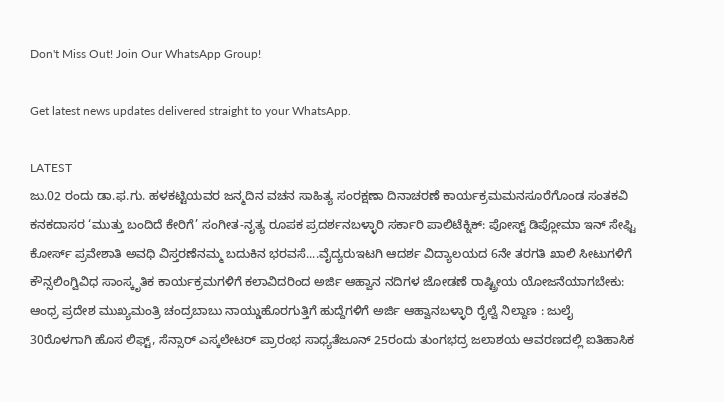Don't Miss Out! Join Our WhatsApp Group!

Get latest news updates delivered straight to your WhatsApp.

LATEST
ಜು.02 ರಂದು ಡಾ.ಫ.ಗು. ಹಳಕಟ್ಟಿಯವರ ಜನ್ಮದಿನ ವಚನ ಸಾಹಿತ್ಯ ಸಂರಕ್ಷಣಾ ದಿನಾಚರಣೆ ಕಾರ್ಯಕ್ರಮಮನಸೂರೆಗೊಂಡ ಸಂತಕವಿ ಕನಕದಾಸರ ‘ಮುತ್ತು ಬಂದಿದೆ ಕೇರಿಗೆ’ ಸಂಗೀತ-ನೃತ್ಯ ರೂಪಕ ಪ್ರದರ್ಶನಬಳ್ಳಾರಿ ಸರ್ಕಾರಿ ಪಾಲಿಟೆಕ್ನಿಕ್: ಪೋಸ್ಟ್ ಡಿಪ್ಲೋಮಾ ಇನ್ ಸೇಫ್ಟಿ ಕೋರ್ಸ್ ಪ್ರವೇಶಾತಿ ಅವಧಿ ವಿಸ್ತರಣೆನಮ್ಮ ಬದುಕಿನ ಭರವಸೆ....ವೈದ್ಯರುಇಟಗಿ ಆದರ್ಶ ವಿದ್ಯಾಲಯದ 6ನೇ ತರಗತಿ ಖಾಲಿ ಸೀಟುಗಳಿಗೆ ಕೌನ್ಸಲಿಂಗ್ವಿವಿಧ ಸಾಂಸ್ಕೃತಿಕ ಕಾರ್ಯಕ್ರಮಗಳಿಗೆ ಕಲಾವಿದರಿಂದ ಅರ್ಜಿ ಆಹ್ವಾನ ನದಿಗಳ ಜೋಡಣೆ ರಾಷ್ಟ್ರೀಯ ಯೋಜನೆಯಾಗಬೇಕು: ಆಂಧ್ರ ಪ್ರದೇಶ ಮುಖ್ಯಮಂತ್ರಿ ಚಂದ್ರಬಾಬು ನಾಯ್ಡುಹೊರಗುತ್ತಿಗೆ ಹುದ್ದೆಗಳಿಗೆ ಅರ್ಜಿ ಆಹ್ವಾನಬಳ್ಳಾರಿ ರೈಲ್ವೆ ನಿಲ್ದಾಣ : ಜುಲೈ 30ರೊಳಗಾಗಿ ಹೊಸ ಲಿಫ್ಟ್, ಸೆನ್ಸಾರ್ ಎಸ್ಕಲೇಟರ್ ಪ್ರಾರಂಭ ಸಾಧ್ಯತೆಜೂನ್ 25ರಂದು ತುಂಗಭದ್ರ ಜಲಾಶಯ ಆವರಣದಲ್ಲಿ ಐತಿಹಾಸಿಕ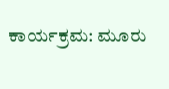ಕಾರ್ಯಕ್ರಮ: ಮೂರು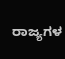ರಾಜ್ಯಗಳ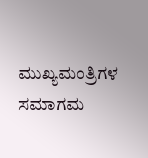ಮುಖ್ಯಮಂತ್ರಿಗಳ ಸಮಾಗಮ